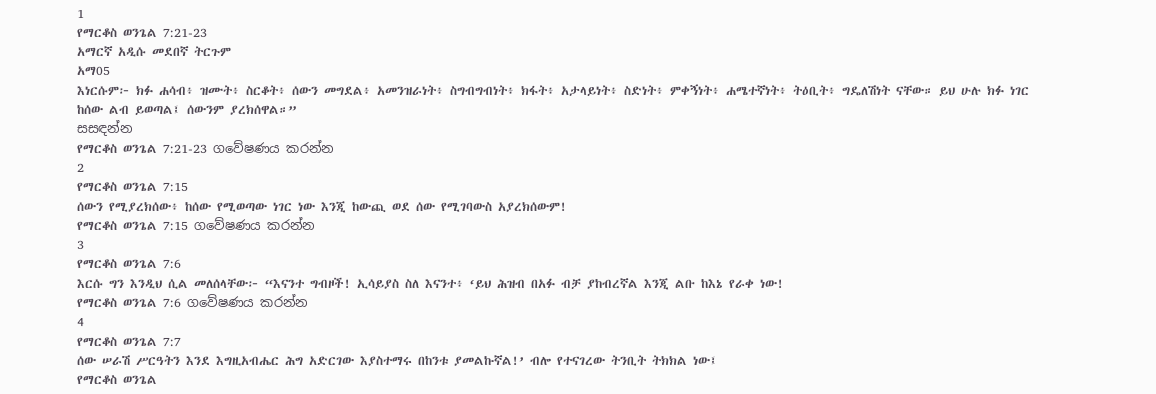1
የማርቆስ ወንጌል 7:21-23
አማርኛ አዲሱ መደበኛ ትርጉም
አማ05
እነርሱም፦ ክፉ ሐሳብ፥ ዝሙት፥ ስርቆት፥ ሰውን መግደል፥ አመንዝራነት፥ ስግብግብነት፥ ክፋት፥ አታላይነት፥ ስድነት፥ ምቀኝነት፥ ሐሜተኛነት፥ ትዕቢት፥ ግዴለሽነት ናቸው። ይህ ሁሉ ክፉ ነገር ከሰው ልብ ይወጣል፤ ሰውንም ያረክሰዋል።”
සසඳන්න
የማርቆስ ወንጌል 7:21-23 ගවේෂණය කරන්න
2
የማርቆስ ወንጌል 7:15
ሰውን የሚያረክሰው፥ ከሰው የሚወጣው ነገር ነው እንጂ ከውጪ ወደ ሰው የሚገባውስ አያረክሰውም!
የማርቆስ ወንጌል 7:15 ගවේෂණය කරන්න
3
የማርቆስ ወንጌል 7:6
እርሱ ግን እንዲህ ሲል መለሰላቸው፦ “እናንተ ግብዞች! ኢሳይያስ ስለ እናንተ፥ ‘ይህ ሕዝብ በአፉ ብቻ ያከብረኛል እንጂ ልቡ ከእኔ የራቀ ነው!
የማርቆስ ወንጌል 7:6 ගවේෂණය කරන්න
4
የማርቆስ ወንጌል 7:7
ሰው ሠራሽ ሥርዓትን እንደ እግዚአብሔር ሕግ አድርገው እያስተማሩ በከንቱ ያመልኩኛል!’ ብሎ የተናገረው ትንቢት ትክክል ነው፤
የማርቆስ ወንጌል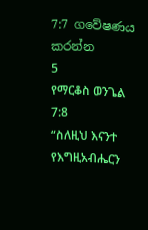7:7 ගවේෂණය කරන්න
5
የማርቆስ ወንጌል 7:8
“ስለዚህ እናንተ የእግዚአብሔርን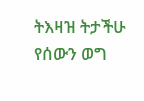ትእዛዝ ትታችሁ የሰውን ወግ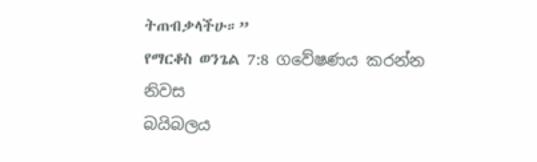ትጠብቃላችሁ።”
የማርቆስ ወንጌል 7:8 ගවේෂණය කරන්න
නිවස
බයිබලය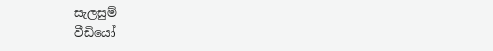සැලසුම්
වීඩියෝ